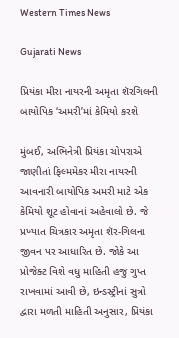Western Times News

Gujarati News

પ્રિયંકા મીરા નાયરની અમૃતા શૅરગિલની બાયોપિક ‘અમરી’માં કેમિયો કરશે

મુંબઈ, અભિનેત્રી પ્રિયંકા ચોપરાએ જાણીતાં ફિલ્મમેકર મીરા નાયરની આવનારી બાયોપિક અમરી માટે એક કેમિયો શૂટ હોવાનાં અહેવાલો છે. જે પ્રખ્યાત ચિત્રકાર અમૃતા શૅર-ગિલના જીવન પર આધારિત છે. જોકે આ પ્રોજેક્ટ વિશે વધુ માહિતી હજુ ગુપ્ત રાખવામાં આવી છે, ઇન્ડસ્ટ્રીનાં સુત્રો દ્વારા મળતી માહિતી અનુસાર, પ્રિયંકા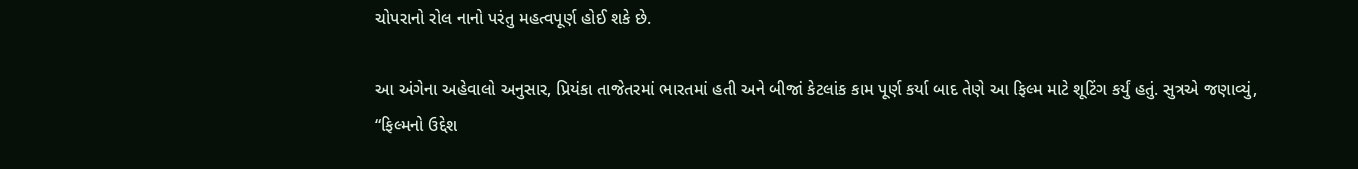ચોપરાનો રોલ નાનો પરંતુ મહત્વપૂર્ણ હોઈ શકે છે.

આ અંગેના અહેવાલો અનુસાર, પ્રિયંકા તાજેતરમાં ભારતમાં હતી અને બીજાં કેટલાંક કામ પૂર્ણ કર્યા બાદ તેણે આ ફિલ્મ માટે શૂટિંગ કર્યું હતું. સુત્રએ જણાવ્યું, “ફિલ્મનો ઉદ્દેશ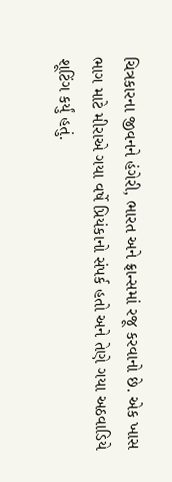ચિત્રકારના જીવનને હંગેરી, ભારત અને ફ્રાન્સમાં રજૂ કરવાનો છે. એક ખાસ ભાગ માટે મીરાએ ગયા વર્ષે પ્રિયંકાનો સંપર્ક હતો અને તેણે ગયા અઠવાડિયે શૂટિંગ કર્યું હતું.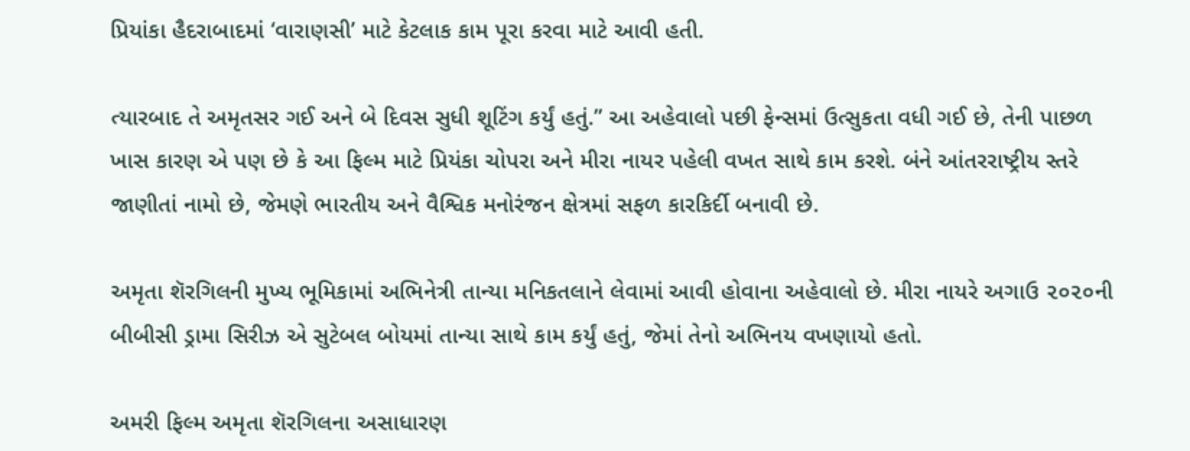પ્રિયાંકા હૈદરાબાદમાં ‘વારાણસી’ માટે કેટલાક કામ પૂરા કરવા માટે આવી હતી.

ત્યારબાદ તે અમૃતસર ગઈ અને બે દિવસ સુધી શૂટિંગ કર્યું હતું.” આ અહેવાલો પછી ફેન્સમાં ઉત્સુકતા વધી ગઈ છે, તેની પાછળ ખાસ કારણ એ પણ છે કે આ ફિલ્મ માટે પ્રિયંકા ચોપરા અને મીરા નાયર પહેલી વખત સાથે કામ કરશે. બંને આંતરરાષ્ટ્રીય સ્તરે જાણીતાં નામો છે, જેમણે ભારતીય અને વૈશ્વિક મનોરંજન ક્ષેત્રમાં સફળ કારકિર્દી બનાવી છે.

અમૃતા શૅરગિલની મુખ્ય ભૂમિકામાં અભિનેત્રી તાન્યા મનિકતલાને લેવામાં આવી હોવાના અહેવાલો છે. મીરા નાયરે અગાઉ ૨૦૨૦ની બીબીસી ડ્રામા સિરીઝ એ સુટેબલ બોયમાં તાન્યા સાથે કામ કર્યું હતું, જેમાં તેનો અભિનય વખણાયો હતો.

અમરી ફિલ્મ અમૃતા શૅરગિલના અસાધારણ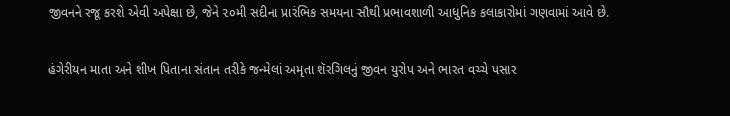જીવનને રજૂ કરશે એવી અપેક્ષા છે, જેને ૨૦મી સદીના પ્રારંભિક સમયના સૌથી પ્રભાવશાળી આધુનિક કલાકારોમાં ગણવામાં આવે છે.

હંગેરીયન માતા અને શીખ પિતાના સંતાન તરીકે જન્મેલાં અમૃતા શૅરગિલનું જીવન યુરોપ અને ભારત વચ્ચે પસાર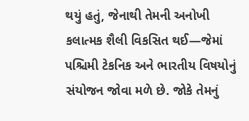થયું હતું, જેનાથી તેમની અનોખી કલાત્મક શૈલી વિકસિત થઈ—જેમાં પશ્ચિમી ટેકનિક અને ભારતીય વિષયોનું સંયોજન જોવા મળે છે. જોકે તેમનું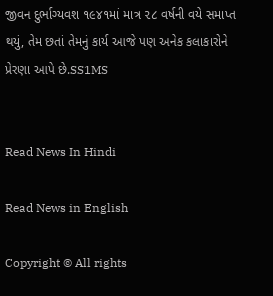જીવન દુર્ભાગ્યવશ ૧૯૪૧માં માત્ર ૨૮ વર્ષની વયે સમાપ્ત થયું, તેમ છતાં તેમનું કાર્ય આજે પણ અનેક કલાકારોને પ્રેરણા આપે છે.SS1MS


Read News In Hindi

Read News in English

Copyright © All rights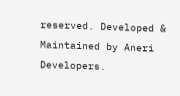reserved. Developed & Maintained by Aneri Developers.